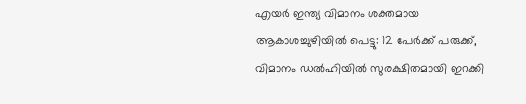എയര്‍ ഇന്ത്യ വിമാനം ശക്തമായ ആകാശച്ചുഴിയില്‍ പെട്ടു: 12 പേര്‍ക്ക് പരുക്ക്, വിമാനം ഡല്‍ഹിയില്‍ സുരക്ഷിതമായി ഇറക്കി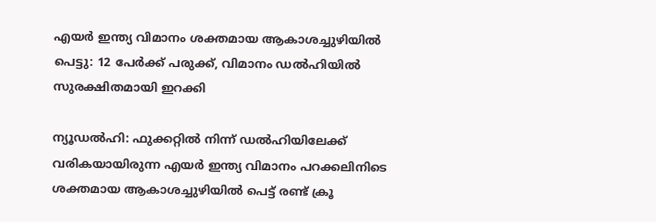എയര്‍ ഇന്ത്യ വിമാനം ശക്തമായ ആകാശച്ചുഴിയില്‍ പെട്ടു: 12 പേര്‍ക്ക് പരുക്ക്, വിമാനം ഡല്‍ഹിയില്‍ സുരക്ഷിതമായി ഇറക്കി

ന്യൂഡല്‍ഹി: ഫുക്കറ്റില്‍ നിന്ന് ഡല്‍ഹിയിലേക്ക് വരികയായിരുന്ന എയര്‍ ഇന്ത്യ വിമാനം പറക്കലിനിടെ ശക്തമായ ആകാശച്ചുഴിയില്‍ പെട്ട് രണ്ട് ക്രൂ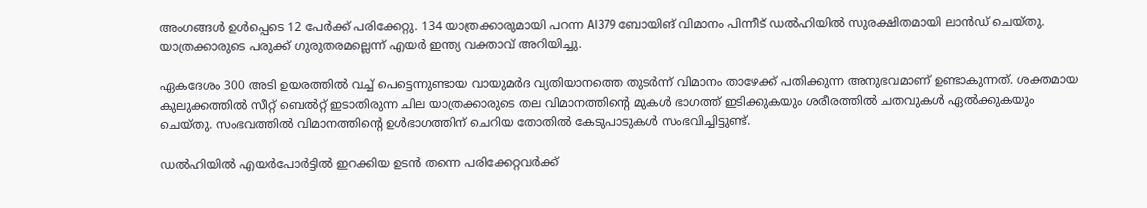അംഗങ്ങള്‍ ഉള്‍പ്പെടെ 12 പേര്‍ക്ക് പരിക്കേറ്റു. 134 യാത്രക്കാരുമായി പറന്ന AI379 ബോയിങ് വിമാനം പിന്നീട് ഡല്‍ഹിയില്‍ സുരക്ഷിതമായി ലാന്‍ഡ് ചെയ്തു. യാത്രക്കാരുടെ പരുക്ക് ഗുരുതരമല്ലെന്ന് എയര്‍ ഇന്ത്യ വക്താവ് അറിയിച്ചു.

ഏകദേശം 300 അടി ഉയരത്തില്‍ വച്ച് പെട്ടെന്നുണ്ടായ വായുമര്‍ദ വ്യതിയാനത്തെ തുടര്‍ന്ന് വിമാനം താഴേക്ക് പതിക്കുന്ന അനുഭവമാണ് ഉണ്ടാകുന്നത്. ശക്തമായ കുലുക്കത്തില്‍ സീറ്റ് ബെല്‍റ്റ് ഇടാതിരുന്ന ചില യാത്രക്കാരുടെ തല വിമാനത്തിന്റെ മുകള്‍ ഭാഗത്ത് ഇടിക്കുകയും ശരീരത്തില്‍ ചതവുകള്‍ ഏല്‍ക്കുകയും ചെയ്തു. സംഭവത്തില്‍ വിമാനത്തിന്റെ ഉള്‍ഭാഗത്തിന് ചെറിയ തോതില്‍ കേടുപാടുകള്‍ സംഭവിച്ചിട്ടുണ്ട്.

ഡല്‍ഹിയില്‍ എയര്‍പോര്‍ട്ടില്‍ ഇറക്കിയ ഉടന്‍ തന്നെ പരിക്കേറ്റവര്‍ക്ക്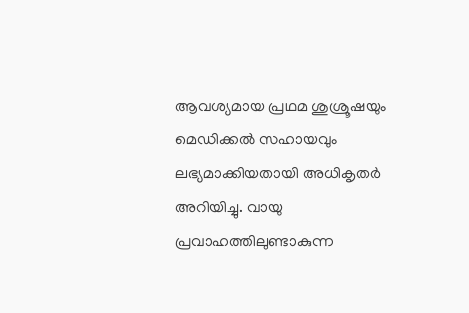ആവശ്യമായ പ്രഥമ ശുശ്രൂഷയും മെഡിക്കല്‍ സഹായവും ലഭ്യമാക്കിയതായി അധികൃതര്‍ അറിയിച്ചു. വായു പ്രവാഹത്തിലുണ്ടാകുന്ന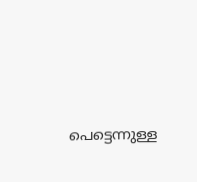പെട്ടെന്നുള്ള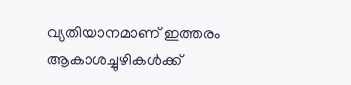വ്യതിയാനമാണ് ഇത്തരം ആകാശച്ചുഴികള്‍ക്ക്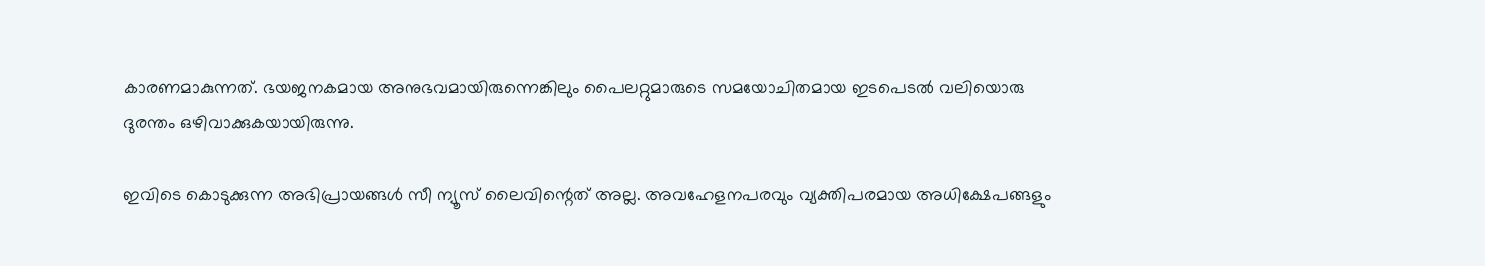കാരണമാകുന്നത്. ഭയജനകമായ അനുഭവമായിരുന്നെങ്കിലും പൈലറ്റുമാരുടെ സമയോചിതമായ ഇടപെടല്‍ വലിയൊരു ദുരന്തം ഒഴിവാക്കുകയായിരുന്നു.

ഇവിടെ കൊടുക്കുന്ന അഭിപ്രായങ്ങള്‍ സീ ന്യൂസ് ലൈവിന്റെത് അല്ല. അവഹേളനപരവും വ്യക്തിപരമായ അധിക്ഷേപങ്ങളും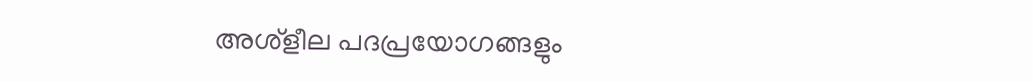അശ്‌ളീല പദപ്രയോഗങ്ങളും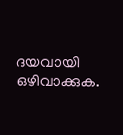ദയവായി ഒഴിവാക്കുക.